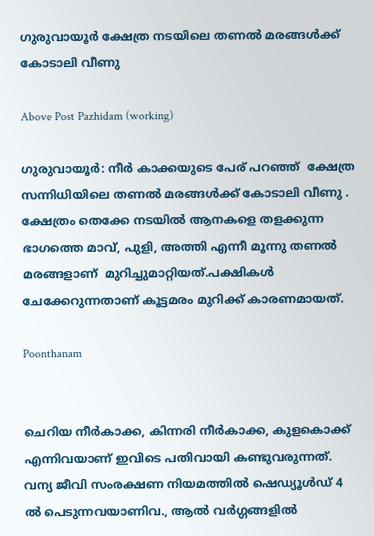ഗുരുവായൂർ ക്ഷേത്ര നടയിലെ തണൽ മരങ്ങൾക്ക് കോടാലി വീണു

Above Post Pazhidam (working)

ഗുരുവായൂര്‍: നീർ കാക്കയുടെ പേര് പറഞ്ഞ്  ക്ഷേത്ര സന്നിധിയിലെ തണൽ മരങ്ങൾക്ക് കോടാലി വീണു . ക്ഷേത്രം തെക്കേ നടയിൽ ആനകളെ തളക്കുന്ന ഭാഗത്തെ മാവ്, പുളി, അത്തി എന്നീ മൂന്നു തണൽ മരങ്ങളാണ്  മുറിച്ചുമാറ്റിയത്.പക്ഷികൾ ചേക്കേറുന്നതാണ് കൂട്ടമരം മുറിക്ക് കാരണമായത്.

Poonthanam


ചെറിയ നീർകാക്ക, കിന്നരി നീർകാക്ക, കുളകൊക്ക് എന്നിവയാണ് ഇവിടെ പതിവായി കണ്ടുവരുന്നത്. വന്യ ജീവി സംരക്ഷണ നിയമത്തിൽ ഷെഡ്യൂൾഡ് 4 ൽ പെടുന്നവയാണിവ., ആൽ വർഗ്ഗങ്ങളിൽ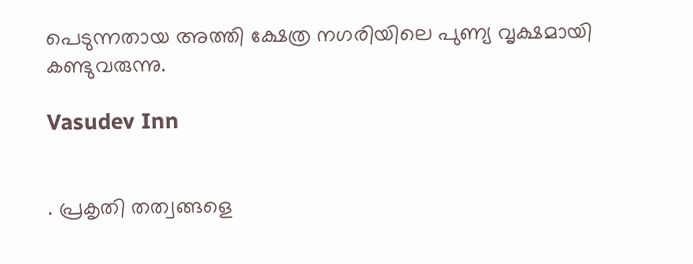പെടുന്നതായ അത്തി ക്ഷേത്ര നഗരിയിലെ പുണ്യ വൃക്ഷമായി കണ്ടുവരുന്നു.

Vasudev Inn


. പ്രകൃതി തത്വങ്ങളെ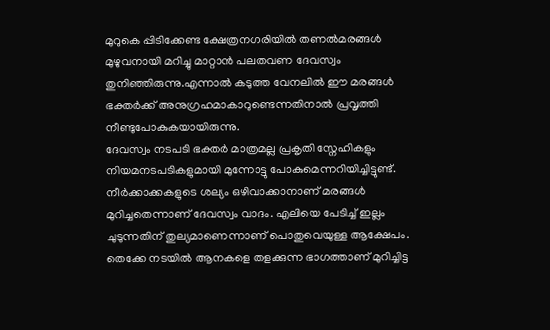മുറുകെ പ്പിടിക്കേണ്ട ക്ഷേത്രനഗരിയിൽ തണൽമരങ്ങൾ മുഴുവനായി മറിച്ചു മാറ്റാൻ പലതവണ ദേവസ്വം തുനിഞ്ഞിരുന്നു.എന്നാൽ കടുത്ത വേനലിൽ ഈ മരങ്ങൾ ഭക്തർക്ക് അനുഗ്രഹമാകാറുണ്ടെന്നതിനാൽ പ്രവൃത്തി നീണ്ടുപോകുകയായിരുന്നു.
ദേവസ്വം നടപടി ഭക്തർ മാത്രമല്ല പ്രകൃതി സ്നേഹികളും നിയമനടപടികളുമായി മുന്നോട്ടു പോകുമെന്നറിയിച്ചിട്ടുണ്ട്. നീര്‍ക്കാക്കകളുടെ ശല്യം ഒഴിവാക്കാനാണ് മരങ്ങൾ മുറിച്ചതെന്നാണ് ദേവസ്വം വാദം. എലിയെ പേടിച്ച് ഇല്ലം ചുടുന്നതിന് തുല്യമാണെന്നാണ് പൊതുവെയുള്ള ആക്ഷേപം. തെക്കേ നടയിൽ ആനകളെ തളക്കുന്ന ഭാഗത്താണ് മുറിച്ചിട്ട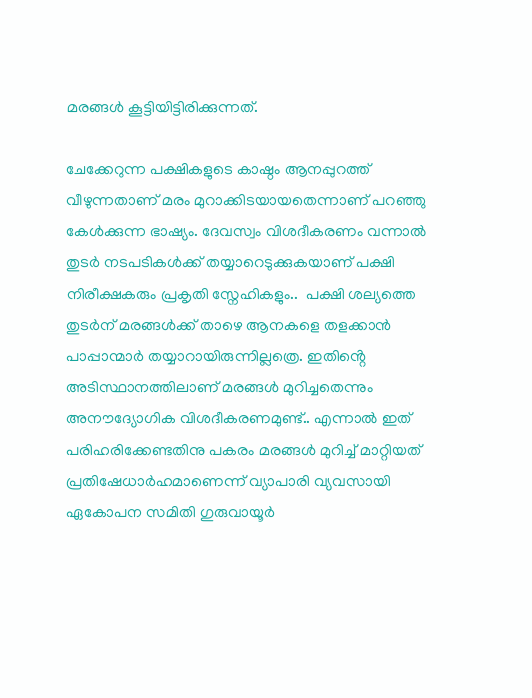മരങ്ങൾ കൂട്ടിയിട്ടിരിക്കുന്നത്.

ചേക്കേറുന്ന പക്ഷികളുടെ കാഷ്ഠം ആനപ്പുറത്ത് വീഴുന്നതാണ് മരം മുറാക്കിടയായതെന്നാണ് പറഞ്ഞു കേൾക്കുന്ന ഭാഷ്യം. ദേവസ്വം വിശദീകരണം വന്നാൽ തുടർ നടപടികൾക്ക് തയ്യാറെടുക്കുകയാണ് പക്ഷി നിരീക്ഷകരും പ്രകൃതി സ്നേഹികളും..  പക്ഷി ശല്യത്തെ തുടർന് മരങ്ങൾക്ക് താഴെ ആനകളെ തളക്കാൻ പാപ്പാന്മാർ തയ്യാറായിരുന്നില്ലത്രെ. ഇതിൻ്റെ അടിസ്ഥാനത്തിലാണ് മരങ്ങൾ മുറിച്ചതെന്നും അനൗദ്യോഗിക വിശദീകരണമുണ്ട്.. എന്നാൽ ഇത് പരിഹരിക്കേണ്ടതിനു പകരം മരങ്ങൾ മുറിച്ച് മാറ്റിയത് പ്രതിഷേധാർഹമാണെന്ന് വ്യാപാരി വ്യവസായി ഏകോപന സമിതി ഗുരുവായൂർ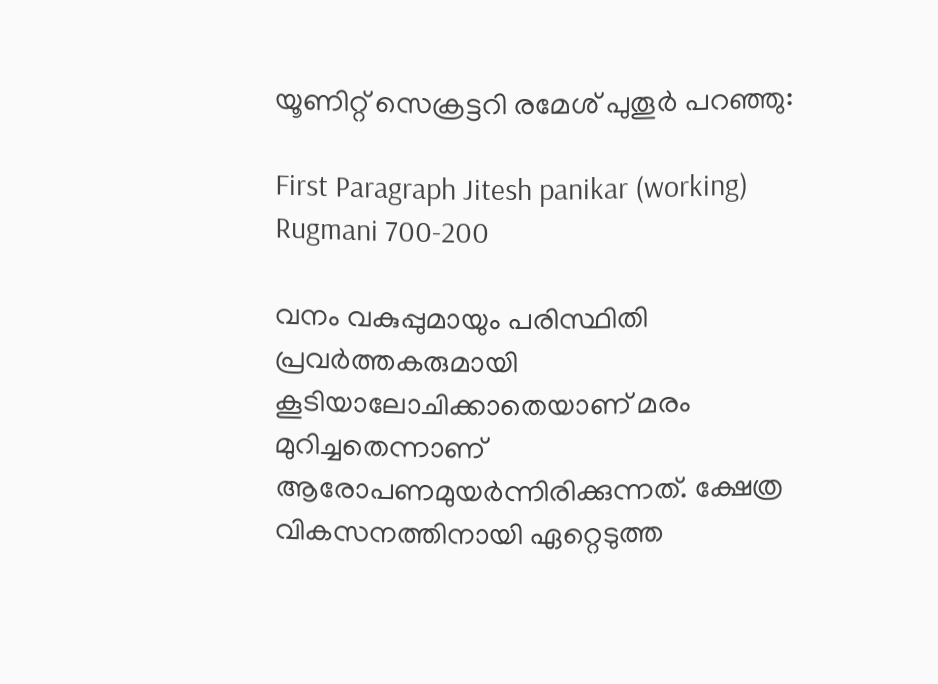യൂണിറ്റ് സെക്രട്ടറി രമേശ് പുതൂർ പറഞ്ഞു:

First Paragraph Jitesh panikar (working)
Rugmani 700-200

വനം വകുപ്പുമായും പരിസ്ഥിതി പ്രവർത്തകരുമായി കൂടിയാലോചിക്കാതെയാണ് മരം മുറിച്ചതെന്നാണ് ആരോപണമുയർന്നിരിക്കുന്നത്. ക്ഷേത്ര വികസനത്തിനായി ഏറ്റെടുത്ത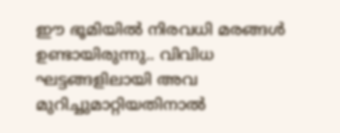ഈ ഭൂമിയിൽ നിരവധി മരങ്ങൾ ഉണ്ടായിരുന്നു.. വിവിധ ഘട്ടങ്ങളിലായി അവ മുറിച്ചുമാറ്റിയതിനാൽ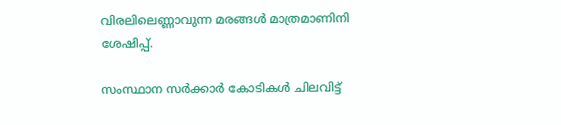വിരലിലെണ്ണാവുന്ന മരങ്ങൾ മാത്രമാണിനി ശേഷിപ്പ്.

സംസ്ഥാന സർക്കാർ കോടികൾ ചിലവിട്ട്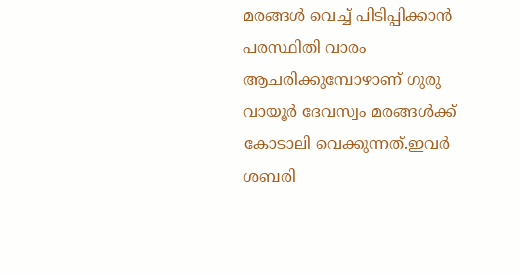മരങ്ങൾ വെച്ച് പിടിപ്പിക്കാൻ പരസ്ഥിതി വാരം ആചരിക്കുമ്പോഴാണ് ഗുരു വായൂർ ദേവസ്വം മരങ്ങൾക്ക് കോടാലി വെക്കുന്നത്.ഇവർ ശബരി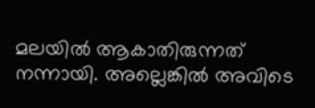മലയിൽ ആകാതിരുന്നത് നന്നായി. അല്ലെങ്കിൽ അവിടെ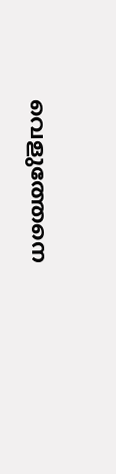വെളുത്തേനെ